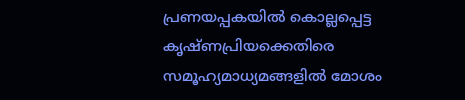പ്രണയപ്പകയില്‍ കൊല്ലപ്പെട്ട കൃഷ്ണപ്രിയക്കെതിരെ സമൂഹ്യമാധ്യമങ്ങളില്‍ മോശം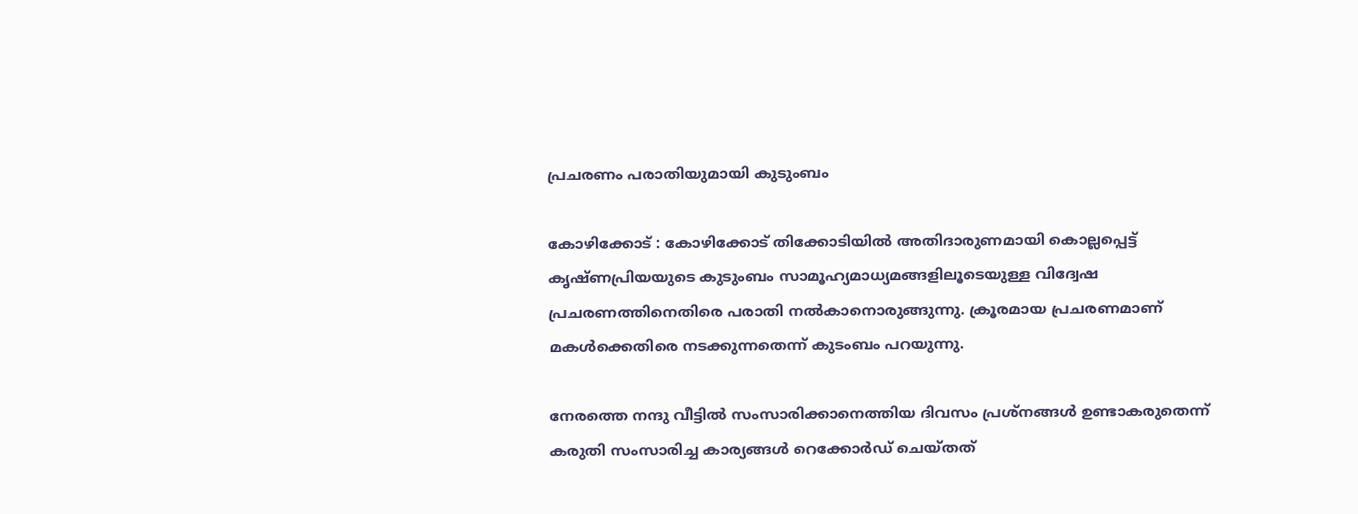പ്രചരണം പരാതിയുമായി കുടുംബം

കോഴിക്കോട് : കോഴിക്കോട് തിക്കോടിയില്‍ അതിദാരുണമായി കൊല്ലപ്പെട്ട് കൃഷ്ണപ്രിയയുടെ കുടുംബം സാമൂഹ്യമാധ്യമങ്ങളിലൂടെയുള്ള വിദ്വേഷ പ്രചരണത്തിനെതിരെ പരാതി നല്‍കാനൊരുങ്ങുന്നു. ക്രൂരമായ പ്രചരണമാണ് മകള്‍ക്കെതിരെ നടക്കുന്നതെന്ന് കുടംബം പറയുന്നു.

നേരത്തെ നന്ദു വീട്ടില്‍ സംസാരിക്കാനെത്തിയ ദിവസം പ്രശ്‌നങ്ങള്‍ ഉണ്ടാകരുതെന്ന് കരുതി സംസാരിച്ച കാര്യങ്ങള്‍ റെക്കോര്‍ഡ് ചെയ്തത്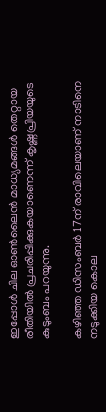ഇപ്പോള്‍ ചില ഓണ്‍ലൈന്‍ മാധ്യമങ്ങള്‍ തെറ്റായ രീതിയില്‍ പ്രചരിപ്പിക്കുകയാണെന്ന് കൃഷ്ണപ്രിയയുടെ കുടുംബം പറയുന്നു.

കഴിഞ്ഞ ഡിസംബര്‍ 17ന് രാവിലെയാണ് നാടിനെ നടുക്കിയ കൊല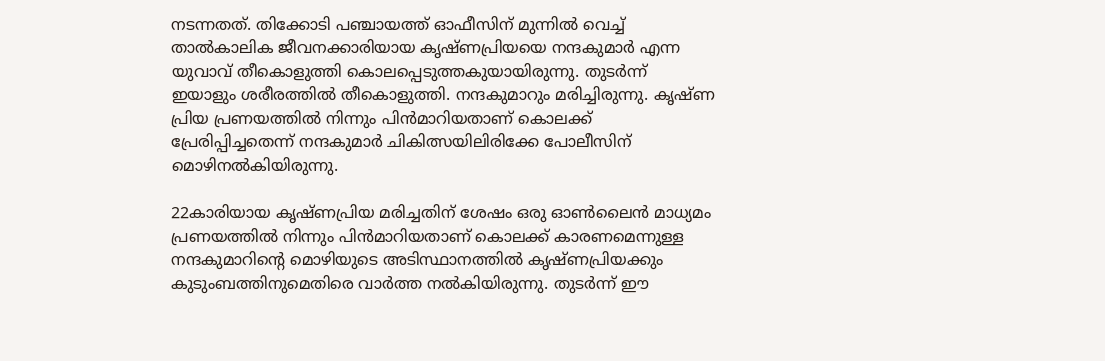നടന്നതത്. തിക്കോടി പഞ്ചായത്ത് ഓഫീസിന് മുന്നില്‍ വെച്ച് താല്‍കാലിക ജീവനക്കാരിയായ കൃഷ്ണപ്രിയയെ നന്ദകുമാര്‍ എന്ന യുവാവ് തീകൊളുത്തി കൊലപ്പെടുത്തകുയായിരുന്നു. തുടര്‍ന്ന് ഇയാളും ശരീരത്തില്‍ തീകൊളുത്തി. നന്ദകുമാറും മരിച്ചിരുന്നു. കൃഷ്ണ പ്രിയ പ്രണയത്തില്‍ നിന്നും പിന്‍മാറിയതാണ് കൊലക്ക് പ്രേരിപ്പിച്ചതെന്ന് നന്ദകുമാര്‍ ചികിത്സയിലിരിക്കേ പോലീസിന് മൊഴിനല്‍കിയിരുന്നു.

22കാരിയായ കൃഷ്ണപ്രിയ മരിച്ചതിന് ശേഷം ഒരു ഓണ്‍ലൈന്‍ മാധ്യമം പ്രണയത്തില്‍ നിന്നും പിന്‍മാറിയതാണ് കൊലക്ക് കാരണമെന്നുള്ള നന്ദകുമാറിന്റെ മൊഴിയുടെ അടിസ്ഥാനത്തില്‍ കൃഷ്ണപ്രിയക്കും കുടുംബത്തിനുമെതിരെ വാര്‍ത്ത നല്‍കിയിരുന്നു. തുടര്‍ന്ന് ഈ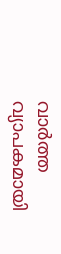വാര്‍ത്ത വ്യാപകമായി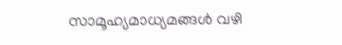സാമൂഹ്യമാധ്യമങ്ങള്‍ വഴി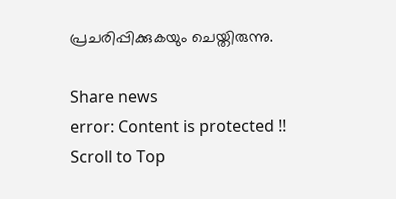പ്രചരിപ്പിക്കുകയും ചെയ്തിരുന്നു.

Share news
error: Content is protected !!
Scroll to Top